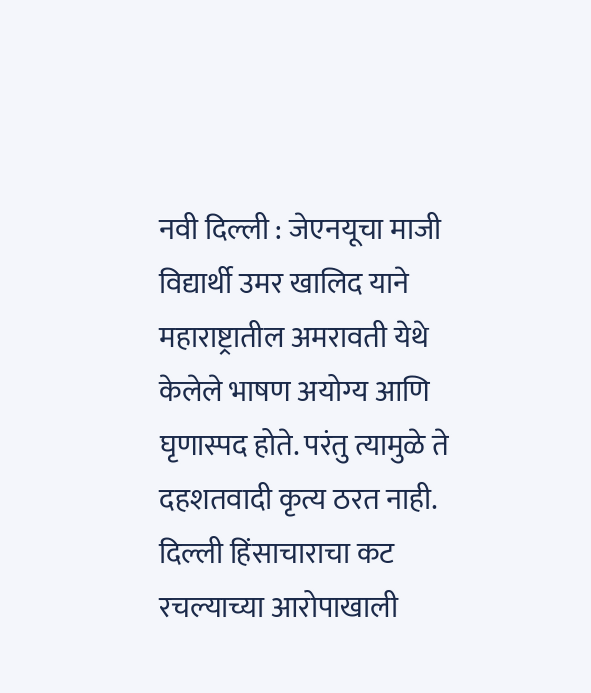नवी दिल्ली : जेएनयूचा माजी विद्यार्थी उमर खालिद याने महाराष्ट्रातील अमरावती येथे केलेले भाषण अयोग्य आणि घृणास्पद होते. परंतु त्यामुळे ते दहशतवादी कृत्य ठरत नाही. दिल्ली हिंसाचाराचा कट रचल्याच्या आरोपाखाली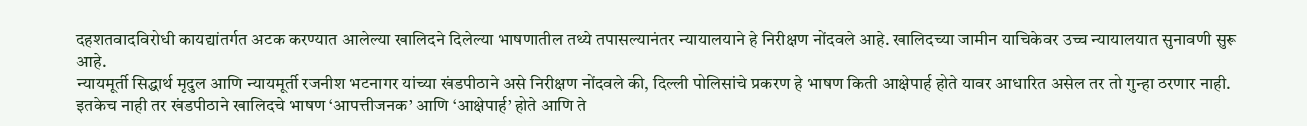दहशतवादविरोधी कायद्यांतर्गत अटक करण्यात आलेल्या खालिदने दिलेल्या भाषणातील तथ्ये तपासल्यानंतर न्यायालयाने हे निरीक्षण नोंदवले आहे. खालिदच्या जामीन याचिकेवर उच्च न्यायालयात सुनावणी सुरू आहे.
न्यायमूर्ती सिद्धार्थ मृदुल आणि न्यायमूर्ती रजनीश भटनागर यांच्या खंडपीठाने असे निरीक्षण नोंदवले की, दिल्ली पोलिसांचे प्रकरण हे भाषण किती आक्षेपार्ह होते यावर आधारित असेल तर तो गुन्हा ठरणार नाही. इतकेच नाही तर खंडपीठाने खालिदचे भाषण ‘आपत्तीजनक’ आणि ‘आक्षेपार्ह’ होते आणि ते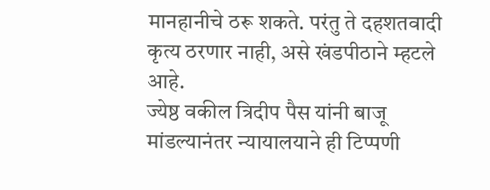मानहानीचे ठरू शकते. परंतु ते दहशतवादी कृत्य ठरणार नाही, असे खंडपीठाने म्हटले आहे.
ज्येष्ठ वकील त्रिदीप पैस यांनी बाजू मांडल्यानंतर न्यायालयाने ही टिप्पणी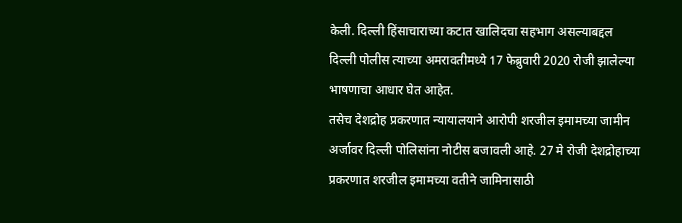केली. दिल्ली हिंसाचाराच्या कटात खालिदचा सहभाग असल्याबद्दल दिल्ली पोलीस त्याच्या अमरावतीमध्ये 17 फेब्रुवारी 2020 रोजी झालेल्या भाषणाचा आधार घेत आहेत.
तसेच देशद्रोह प्रकरणात न्यायालयाने आरोपी शरजील इमामच्या जामीन अर्जावर दिल्ली पोलिसांना नोटीस बजावली आहे. 27 मे रोजी देशद्रोहाच्या प्रकरणात शरजील इमामच्या वतीने जामिनासाठी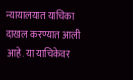न्यायालयात याचिका दाखल करण्यात आली आहे. या याचिकेवर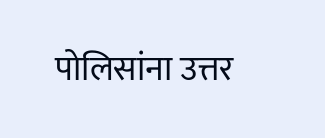पोलिसांना उत्तर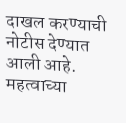दाखल करण्याची नोटीस देण्यात आली आहे.
महत्वाच्या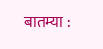बातम्या :